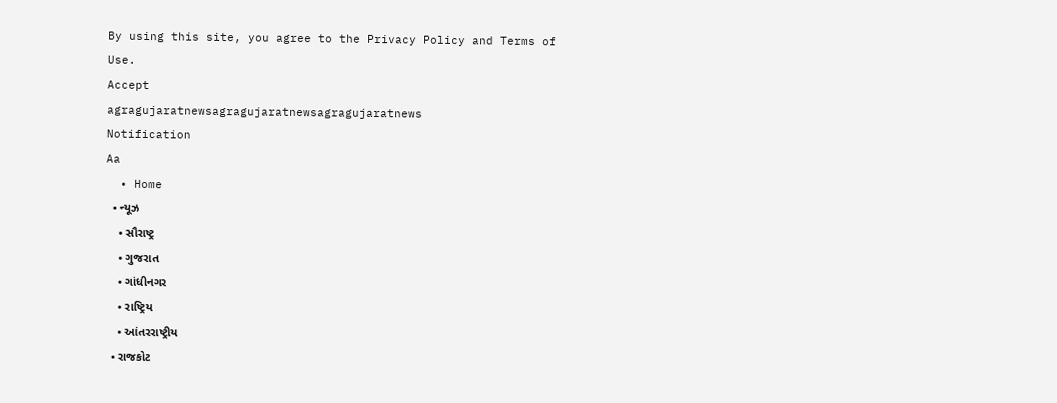By using this site, you agree to the Privacy Policy and Terms of Use.
Accept
agragujaratnewsagragujaratnewsagragujaratnews
Notification
Aa
  • Home
  • ન્યૂઝ
    • સૌરાષ્ટ્ર
    • ગુજરાત
    • ગાંધીનગર
    • રાષ્ટ્રિય
    • આંતરરાષ્ટ્રીય
  • રાજકોટ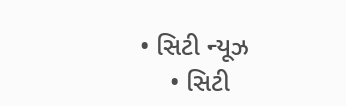• સિટી ન્યૂઝ
    • સિટી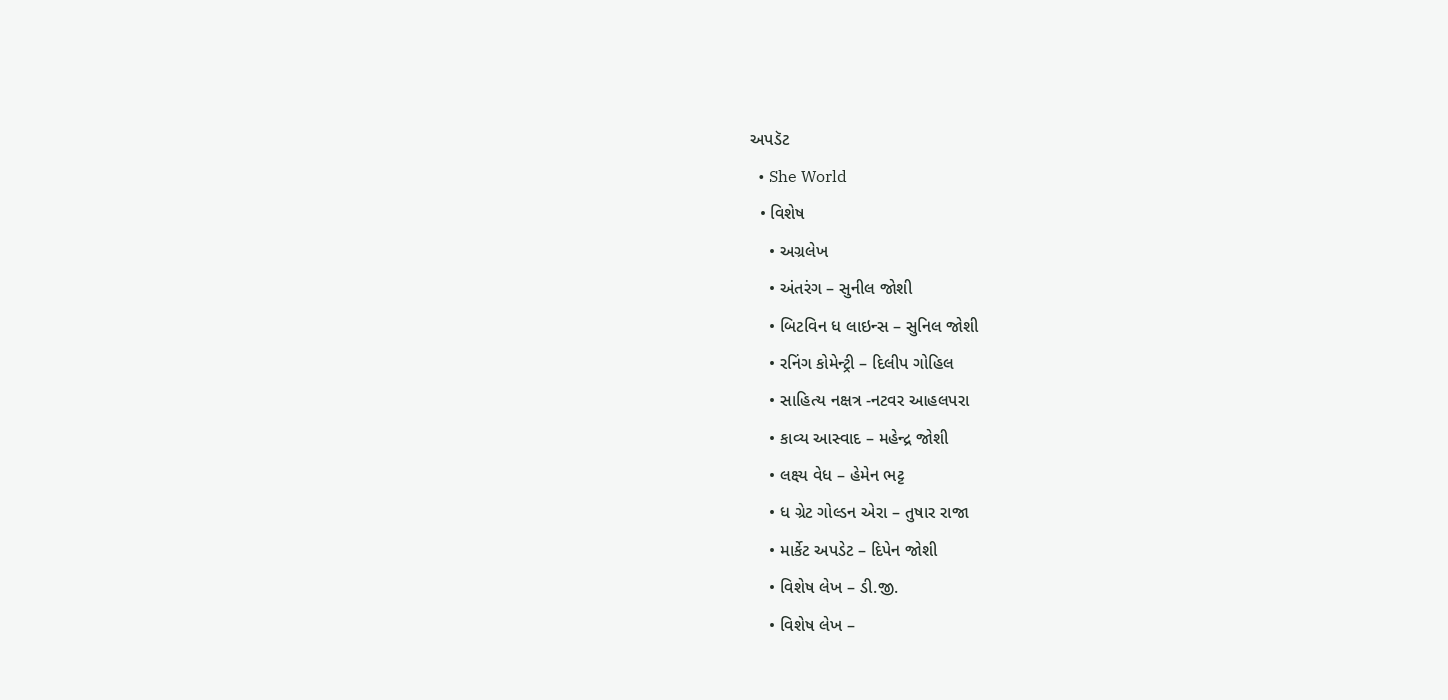અપડૅટ
  • She World
  • વિશેષ
    • અગ્રલેખ
    • અંતરંગ – સુનીલ જોશી
    • બિટવિન ધ લાઇન્સ – સુનિલ જોશી
    • રનિંગ કોમેન્ટ્રી – દિલીપ ગોહિલ
    • સાહિત્ય નક્ષત્ર -નટવર આહલપરા
    • કાવ્ય આસ્વાદ – મહેન્દ્ર જોશી
    • લક્ષ્ય વેધ – હેમેન ભટ્ટ
    • ધ ગ્રેટ ગોલ્ડન એરા – તુષાર રાજા
    • માર્કેટ અપડેટ – દિપેન જોશી
    • વિશેષ લેખ – ડી.જી.
    • વિશેષ લેખ –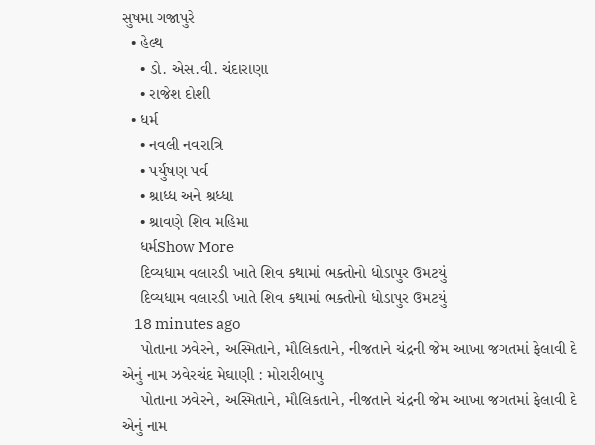સુષમા ગજાપુરે
  • હેલ્થ
    • ડો. એસ.વી. ચંદારાણા
    • રાજેશ દોશી
  • ધર્મ
    • નવલી નવરાત્રિ
    • પર્યુષણ પર્વ
    • શ્રાધ્ધ અને શ્રધ્ધા
    • શ્રાવણે શિવ મહિમા
    ધર્મShow More
    દિવ્યધામ વલારડી ખાતે શિવ કથામાં ભક્તોનો ધોડાપુર ઉમટયું
    દિવ્યધામ વલારડી ખાતે શિવ કથામાં ભક્તોનો ધોડાપુર ઉમટયું
    18 minutes ago
    પોતાના ઝવેરને, અસ્મિતાને, મૌલિકતાને, નીજતાને ચંદ્રની જેમ આખા જગતમાં ફેલાવી દે એનું નામ ઝવેરચંદ મેઘાણી : મોરારીબાપુ
    પોતાના ઝવેરને, અસ્મિતાને, મૌલિકતાને, નીજતાને ચંદ્રની જેમ આખા જગતમાં ફેલાવી દે એનું નામ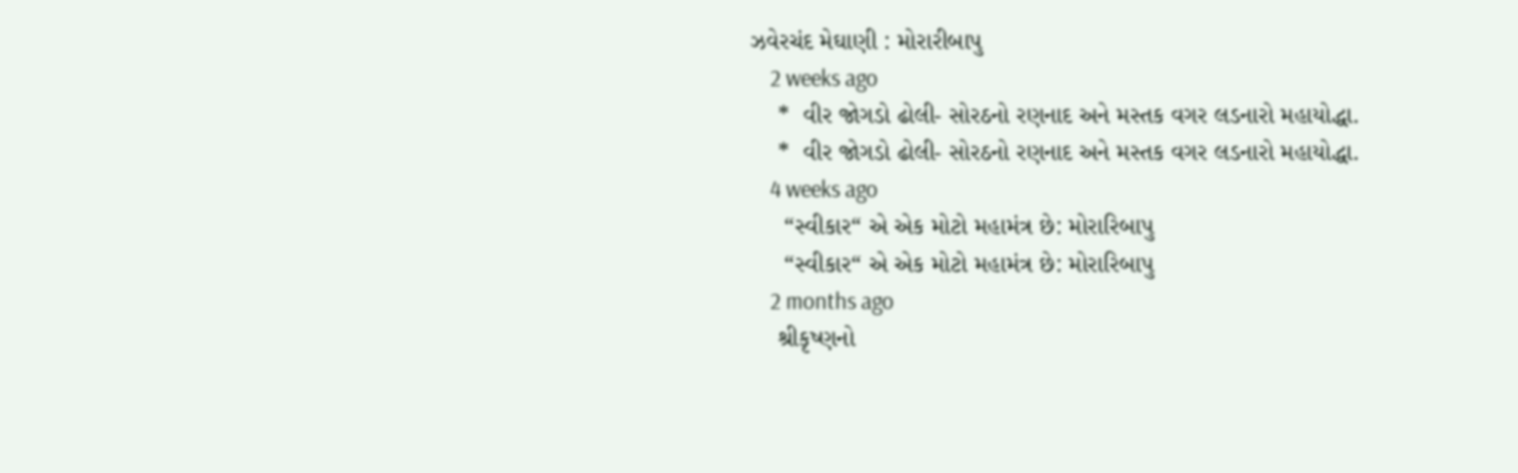ઝવેરચંદ મેઘાણી : મોરારીબાપુ
    2 weeks ago
    *  વીર જોગડો ઢોલી- સોરઠનો રણનાદ અને મસ્તક વગર લડનારો મહાયોદ્ધા.
    *  વીર જોગડો ઢોલી- સોરઠનો રણનાદ અને મસ્તક વગર લડનારો મહાયોદ્ધા.
    4 weeks ago
     “સ્વીકાર“ એ એક મોટો મહામંત્ર છે: મોરારિબાપુ
     “સ્વીકાર“ એ એક મોટો મહામંત્ર છે: મોરારિબાપુ
    2 months ago
    શ્રીકૃષ્ણનો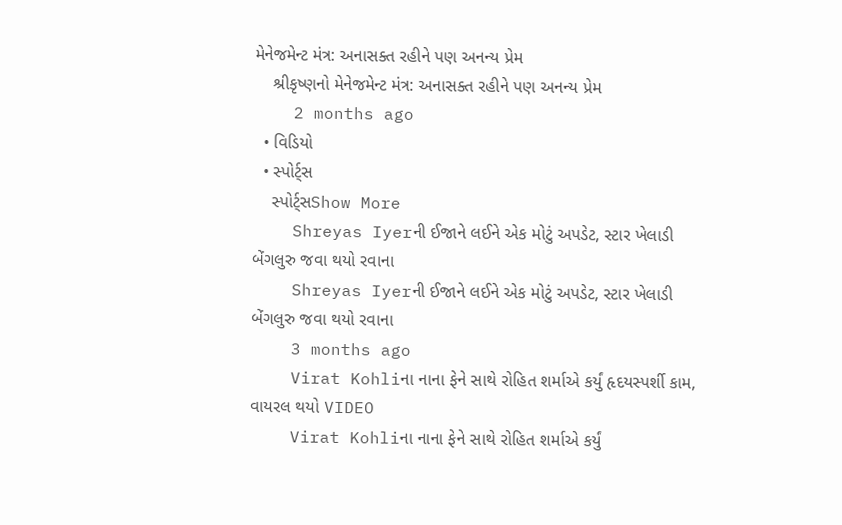મેનેજમેન્ટ મંત્ર: અનાસક્ત રહીને પણ અનન્ય પ્રેમ
    શ્રીકૃષ્ણનો મેનેજમેન્ટ મંત્ર: અનાસક્ત રહીને પણ અનન્ય પ્રેમ
    2 months ago
  • વિડિયો
  • સ્પોર્ટ્સ
    સ્પોર્ટ્સShow More
    Shreyas Iyerની ઈજાને લઈને એક મોટું અપડેટ, સ્ટાર ખેલાડી બેંગલુરુ જવા થયો રવાના
    Shreyas Iyerની ઈજાને લઈને એક મોટું અપડેટ, સ્ટાર ખેલાડી બેંગલુરુ જવા થયો રવાના
    3 months ago
    Virat Kohliના નાના ફેને સાથે રોહિત શર્માએ કર્યું હૃદયસ્પર્શી કામ, વાયરલ થયો VIDEO
    Virat Kohliના નાના ફેને સાથે રોહિત શર્માએ કર્યું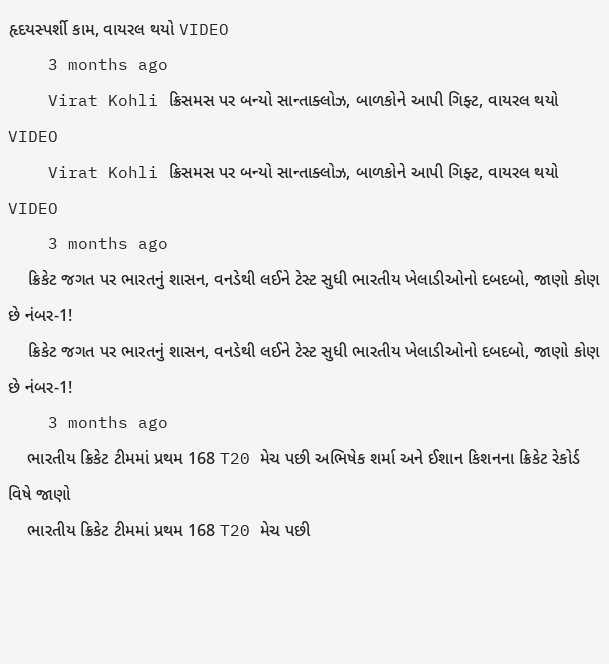હૃદયસ્પર્શી કામ, વાયરલ થયો VIDEO
    3 months ago
    Virat Kohli ક્રિસમસ પર બન્યો સાન્તાક્લોઝ, બાળકોને આપી ગિફ્ટ, વાયરલ થયો VIDEO
    Virat Kohli ક્રિસમસ પર બન્યો સાન્તાક્લોઝ, બાળકોને આપી ગિફ્ટ, વાયરલ થયો VIDEO
    3 months ago
    ક્રિકેટ જગત પર ભારતનું શાસન, વનડેથી લઈને ટેસ્ટ સુધી ભારતીય ખેલાડીઓનો દબદબો, જાણો કોણ છે નંબર-1!
    ક્રિકેટ જગત પર ભારતનું શાસન, વનડેથી લઈને ટેસ્ટ સુધી ભારતીય ખેલાડીઓનો દબદબો, જાણો કોણ છે નંબર-1!
    3 months ago
    ભારતીય ક્રિકેટ ટીમમાં પ્રથમ 168 T20 મેચ પછી અભિષેક શર્મા અને ઈશાન કિશનના ક્રિકેટ રેકોર્ડ વિષે જાણો
    ભારતીય ક્રિકેટ ટીમમાં પ્રથમ 168 T20 મેચ પછી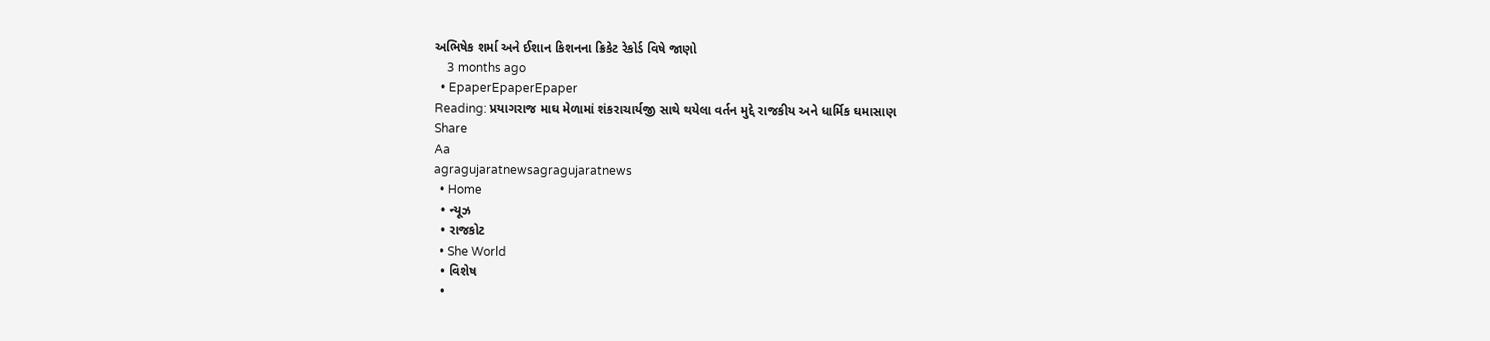અભિષેક શર્મા અને ઈશાન કિશનના ક્રિકેટ રેકોર્ડ વિષે જાણો
    3 months ago
  • EpaperEpaperEpaper
Reading: પ્રયાગરાજ માઘ મેળામાં શંકરાચાર્યજી સાથે થયેલા વર્તન મુદ્દે રાજકીય અને ધાર્મિક ઘમાસાણ
Share
Aa
agragujaratnewsagragujaratnews
  • Home
  • ન્યૂઝ
  • રાજકોટ
  • She World
  • વિશેષ
  •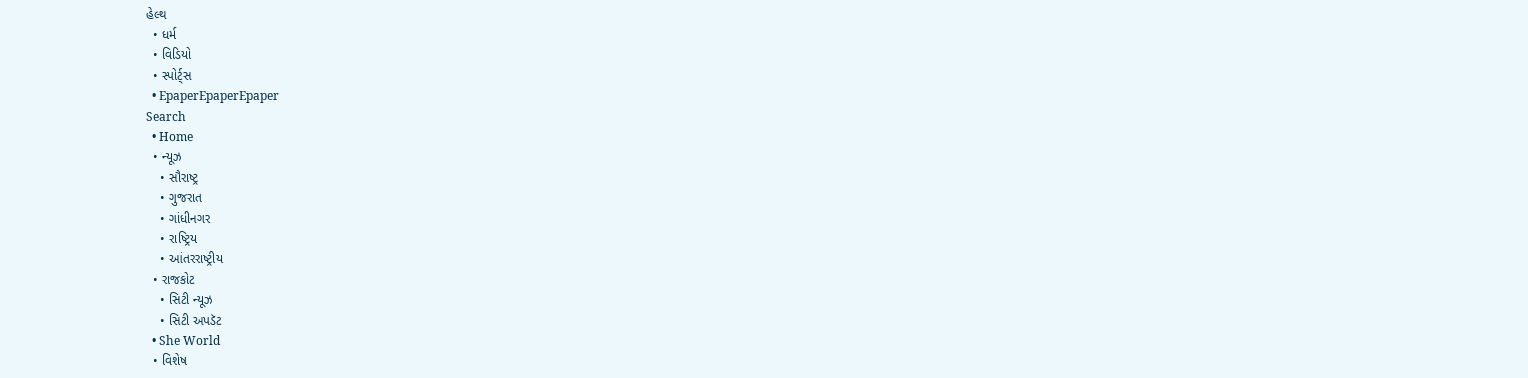હેલ્થ
  • ધર્મ
  • વિડિયો
  • સ્પોર્ટ્સ
  • EpaperEpaperEpaper
Search
  • Home
  • ન્યૂઝ
    • સૌરાષ્ટ્ર
    • ગુજરાત
    • ગાંધીનગર
    • રાષ્ટ્રિય
    • આંતરરાષ્ટ્રીય
  • રાજકોટ
    • સિટી ન્યૂઝ
    • સિટી અપડૅટ
  • She World
  • વિશેષ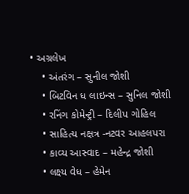• અગ્રલેખ
    • અંતરંગ – સુનીલ જોશી
    • બિટવિન ધ લાઇન્સ – સુનિલ જોશી
    • રનિંગ કોમેન્ટ્રી – દિલીપ ગોહિલ
    • સાહિત્ય નક્ષત્ર -નટવર આહલપરા
    • કાવ્ય આસ્વાદ – મહેન્દ્ર જોશી
    • લક્ષ્ય વેધ – હેમેન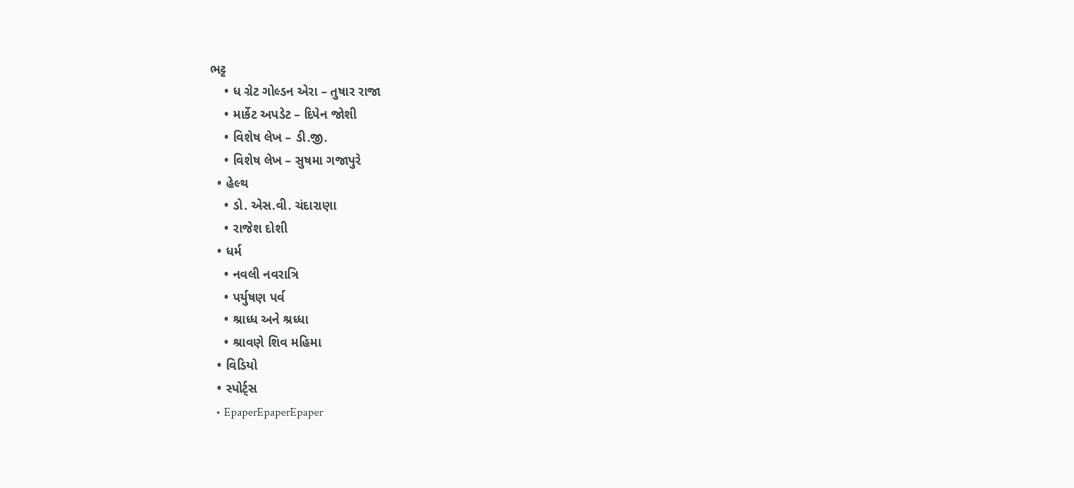ભટ્ટ
    • ધ ગ્રેટ ગોલ્ડન એરા – તુષાર રાજા
    • માર્કેટ અપડેટ – દિપેન જોશી
    • વિશેષ લેખ – ડી.જી.
    • વિશેષ લેખ – સુષમા ગજાપુરે
  • હેલ્થ
    • ડો. એસ.વી. ચંદારાણા
    • રાજેશ દોશી
  • ધર્મ
    • નવલી નવરાત્રિ
    • પર્યુષણ પર્વ
    • શ્રાધ્ધ અને શ્રધ્ધા
    • શ્રાવણે શિવ મહિમા
  • વિડિયો
  • સ્પોર્ટ્સ
  • EpaperEpaperEpaper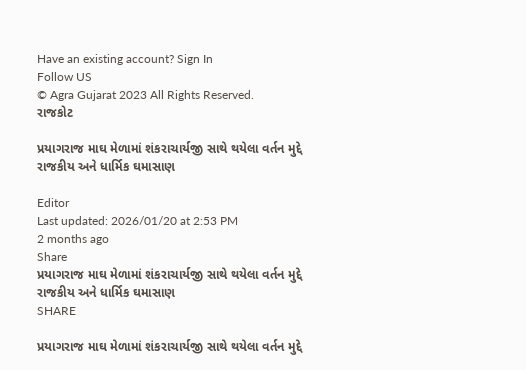Have an existing account? Sign In
Follow US
© Agra Gujarat 2023 All Rights Reserved.
રાજકોટ

પ્રયાગરાજ માઘ મેળામાં શંકરાચાર્યજી સાથે થયેલા વર્તન મુદ્દે રાજકીય અને ધાર્મિક ઘમાસાણ

Editor
Last updated: 2026/01/20 at 2:53 PM
2 months ago
Share
પ્રયાગરાજ માઘ મેળામાં શંકરાચાર્યજી સાથે થયેલા વર્તન મુદ્દે રાજકીય અને ધાર્મિક ઘમાસાણ
SHARE

પ્રયાગરાજ માઘ મેળામાં શંકરાચાર્યજી સાથે થયેલા વર્તન મુદ્દે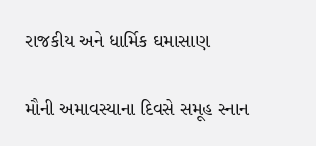રાજકીય અને ધાર્મિક ઘમાસાણ

મૌની અમાવસ્યાના દિવસે સમૂહ સ્નાન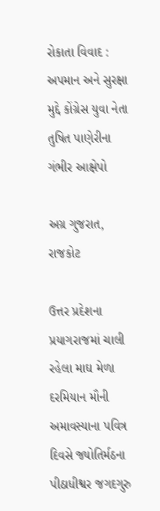રોકાતા વિવાદ : અપમાન અને સુરક્ષા મુદ્દે કોંગ્રેસ યુવા નેતા તુષિત પાણેરીના ગંભીર આક્ષેપો

અગ્ર ગુજરાત, રાજકોટ

ઉત્તર પ્રદેશના પ્રયાગરાજમાં ચાલી રહેલા માઘ મેળા દરમિયાન મૌની અમાવસ્યાના પવિત્ર દિવસે જ્યોતિર્મઠના પીઠાધીશ્વર જગદગુરુ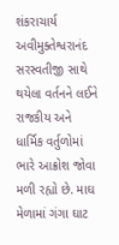શંકરાચાર્ય અવીમુક્તેશ્વરાનંદ સરસ્વતીજી સાથે થયેલા વર્તનને લઈને રાજકીય અને ધાર્મિક વર્તુળોમાં ભારે આક્રોશ જોવા મળી રહ્યો છે. માઘ મેળામાં ગંગા ઘાટ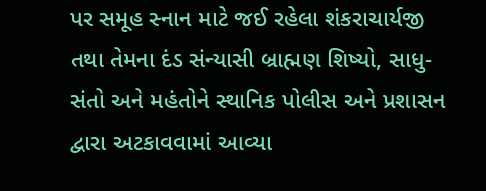પર સમૂહ સ્નાન માટે જઈ રહેલા શંકરાચાર્યજી તથા તેમના દંડ સંન્યાસી બ્રાહ્મણ શિષ્યો, સાધુ-સંતો અને મહંતોને સ્થાનિક પોલીસ અને પ્રશાસન દ્વારા અટકાવવામાં આવ્યા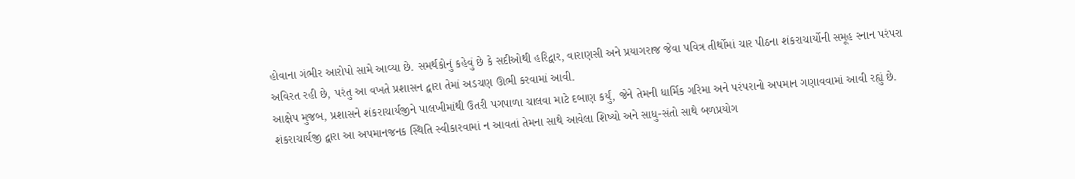હોવાના ગંભીર આરોપો સામે આવ્યા છે. સમર્થકોનું કહેવું છે કે સદીઓથી હરિદ્વાર, વારાણસી અને પ્રયાગરાજ જેવા પવિત્ર તીર્થોમાં ચાર પીઠના શંકરાચાર્યોની સમૂહ સ્નાન પરંપરા અવિરત રહી છે, પરંતુ આ વખતે પ્રશાસન દ્વારા તેમાં અડચણ ઊભી કરવામાં આવી.
આક્ષેપ મુજબ, પ્રશાસને શંકરાચાર્યજીને પાલખીમાંથી ઉતરી પગપાળા ચાલવા માટે દબાણ કર્યું, જેને તેમની ધાર્મિક ગરિમા અને પરંપરાનો અપમાન ગણાવવામાં આવી રહ્યું છે. શંકરાચાર્યજી દ્વારા આ અપમાનજનક સ્થિતિ સ્વીકારવામાં ન આવતાં તેમના સાથે આવેલા શિષ્યો અને સાધુ-સંતો સાથે બળપ્રયોગ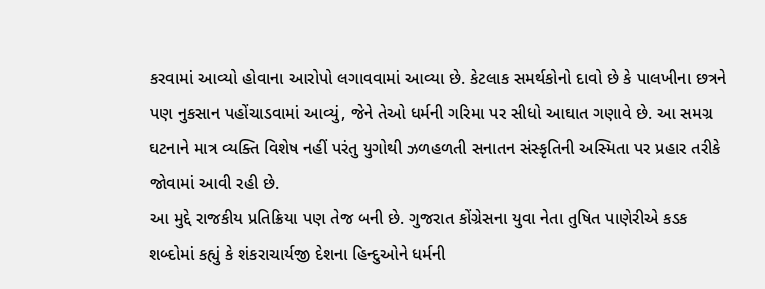કરવામાં આવ્યો હોવાના આરોપો લગાવવામાં આવ્યા છે. કેટલાક સમર્થકોનો દાવો છે કે પાલખીના છત્રને પણ નુકસાન પહોંચાડવામાં આવ્યું, જેને તેઓ ધર્મની ગરિમા પર સીધો આઘાત ગણાવે છે. આ સમગ્ર ઘટનાને માત્ર વ્યક્તિ વિશેષ નહીં પરંતુ યુગોથી ઝળહળતી સનાતન સંસ્કૃતિની અસ્મિતા પર પ્રહાર તરીકે જોવામાં આવી રહી છે.
આ મુદ્દે રાજકીય પ્રતિક્રિયા પણ તેજ બની છે. ગુજરાત કોંગ્રેસના યુવા નેતા તુષિત પાણેરીએ કડક શબ્દોમાં કહ્યું કે શંકરાચાર્યજી દેશના હિન્દુઓને ધર્મની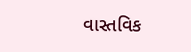વાસ્તવિક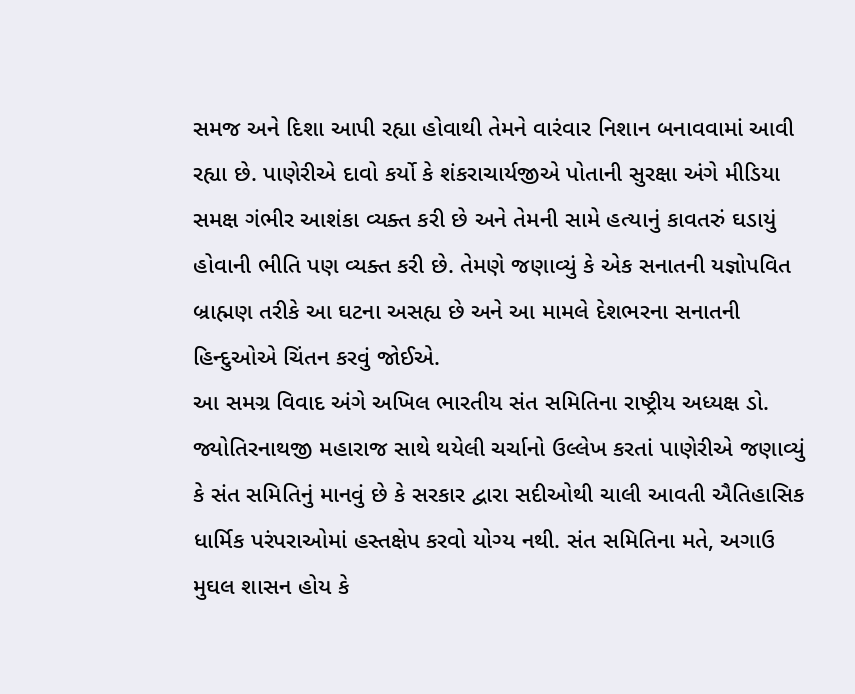સમજ અને દિશા આપી રહ્યા હોવાથી તેમને વારંવાર નિશાન બનાવવામાં આવી રહ્યા છે. પાણેરીએ દાવો કર્યો કે શંકરાચાર્યજીએ પોતાની સુરક્ષા અંગે મીડિયા સમક્ષ ગંભીર આશંકા વ્યક્ત કરી છે અને તેમની સામે હત્યાનું કાવતરું ઘડાયું હોવાની ભીતિ પણ વ્યક્ત કરી છે. તેમણે જણાવ્યું કે એક સનાતની યજ્ઞોપવિત બ્રાહ્મણ તરીકે આ ઘટના અસહ્ય છે અને આ મામલે દેશભરના સનાતની હિન્દુઓએ ચિંતન કરવું જોઈએ.
આ સમગ્ર વિવાદ અંગે અખિલ ભારતીય સંત સમિતિના રાષ્ટ્રીય અધ્યક્ષ ડો. જ્યોતિરનાથજી મહારાજ સાથે થયેલી ચર્ચાનો ઉલ્લેખ કરતાં પાણેરીએ જણાવ્યું કે સંત સમિતિનું માનવું છે કે સરકાર દ્વારા સદીઓથી ચાલી આવતી ઐતિહાસિક ધાર્મિક પરંપરાઓમાં હસ્તક્ષેપ કરવો યોગ્ય નથી. સંત સમિતિના મતે, અગાઉ મુઘલ શાસન હોય કે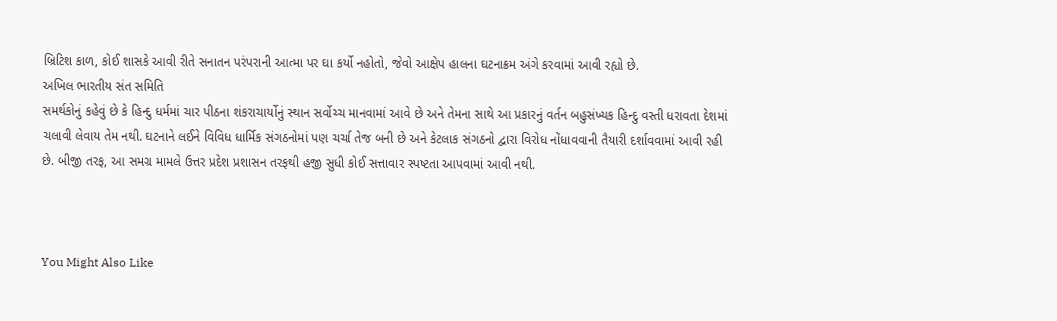બ્રિટિશ કાળ, કોઈ શાસકે આવી રીતે સનાતન પરંપરાની આત્મા પર ઘા કર્યો નહોતો, જેવો આક્ષેપ હાલના ઘટનાક્રમ અંગે કરવામાં આવી રહ્યો છે.
અખિલ ભારતીય સંત સમિતિ
સમર્થકોનું કહેવું છે કે હિન્દુ ધર્મમાં ચાર પીઠના શંકરાચાર્યોનું સ્થાન સર્વોચ્ચ માનવામાં આવે છે અને તેમના સાથે આ પ્રકારનું વર્તન બહુસંખ્યક હિન્દુ વસ્તી ધરાવતા દેશમાં ચલાવી લેવાય તેમ નથી. ઘટનાને લઈને વિવિધ ધાર્મિક સંગઠનોમાં પણ ચર્ચા તેજ બની છે અને કેટલાક સંગઠનો દ્વારા વિરોધ નોંધાવવાની તૈયારી દર્શાવવામાં આવી રહી છે. બીજી તરફ, આ સમગ્ર મામલે ઉત્તર પ્રદેશ પ્રશાસન તરફથી હજી સુધી કોઈ સત્તાવાર સ્પષ્ટતા આપવામાં આવી નથી.



You Might Also Like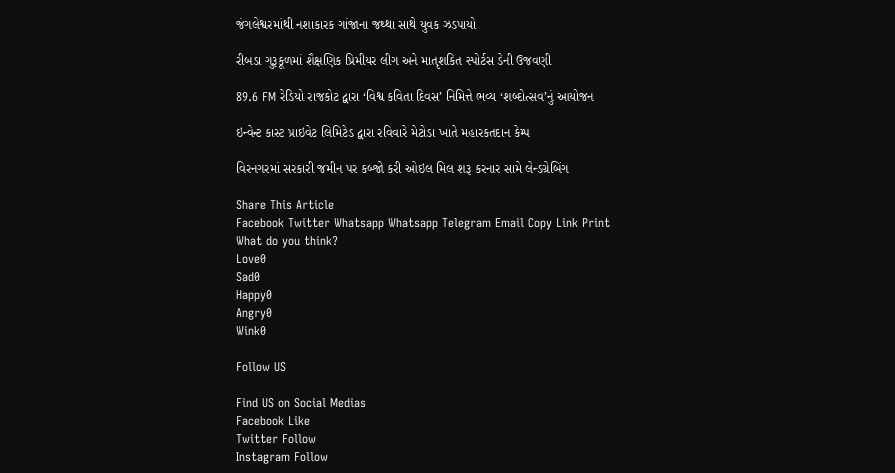જંગલેશ્વરમાંથી નશાકારક ગાંજાના જથ્થા સાથે યુવક ઝડપાયો

રીબડા ગુરૂકૂળમાં શૈક્ષણિક પ્રિમીયર લીગ અને માતૃશકિત સ્પોર્ટસ ડેની ઉજવણી

89.6 FM રેડિયો રાજકોટ દ્વારા ‘વિશ્વ કવિતા દિવસ’ નિમિત્તે ભવ્ય ‘શબ્દોત્સવ’નું આયોજન

ઇન્વેન્ટ કાસ્ટ પ્રાઇવેટ લિમિટેડ દ્વારા રવિવારે મેટોડા ખાતે મહારકતદાન કેમ્પ

વિરનગરમાં સરકારી જમીન પર કબ્જો કરી ઓઇલ મિલ શરૂ કરનાર સામે લેન્ડગ્રેબિંગ

Share This Article
Facebook Twitter Whatsapp Whatsapp Telegram Email Copy Link Print
What do you think?
Love0
Sad0
Happy0
Angry0
Wink0

Follow US

Find US on Social Medias
Facebook Like
Twitter Follow
Instagram Follow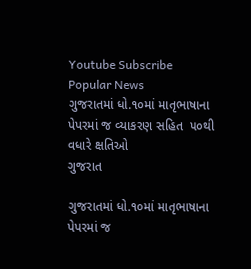Youtube Subscribe
Popular News
ગુજરાતમાં ધો.૧૦માં માતૃભાષાના પેપરમાં જ વ્યાકરણ સહિત  ૫૦થી વધારે ક્ષતિઓ
ગુજરાત

ગુજરાતમાં ધો.૧૦માં માતૃભાષાના પેપરમાં જ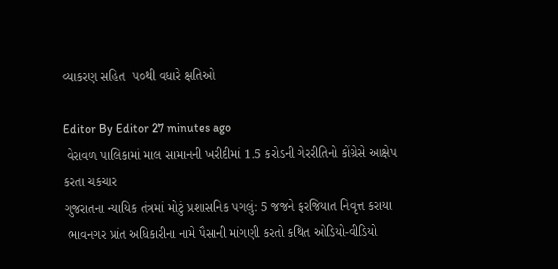વ્યાકરણ સહિત  ૫૦થી વધારે ક્ષતિઓ

Editor By Editor 27 minutes ago
 વેરાવળ પાલિકામાં માલ સામાનની ખરીદીમાં 1.5 કરોડની ગેરરીતિનો કોંગ્રેસે આક્ષેપ કરતા ચકચાર
ગુજરાતના ન્યાયિક તંત્રમાં મોટું પ્રશાસનિક પગલું: 5 જજને ફરજિયાત નિવૃત્ત કરાયા
 ભાવનગર પ્રાંત અધિકારીના નામે પૈસાની માંગણી કરતો કથિત ઓડિયો-વીડિયો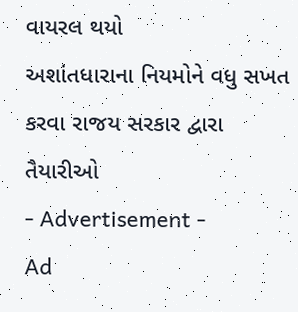વાયરલ થયો
અશાંતધારાના નિયમોને વધુ સખત કરવા રાજય સરકાર દ્વારા તૈયારીઓ
- Advertisement -
Ad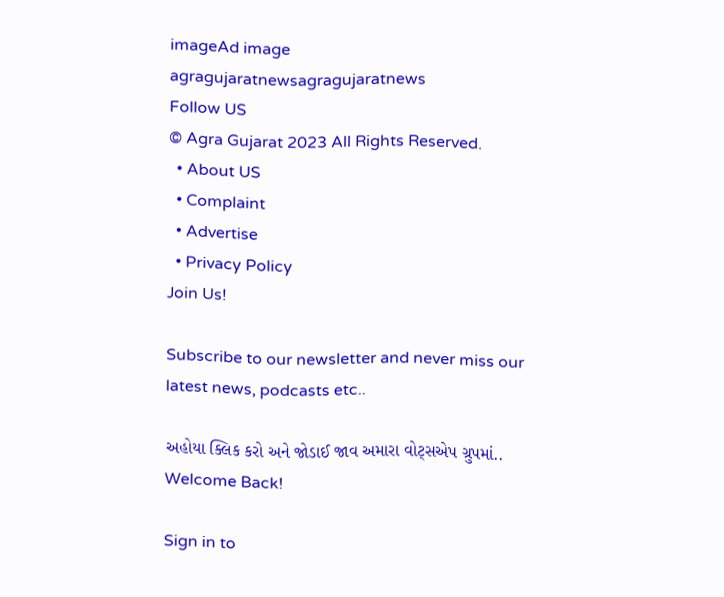imageAd image
agragujaratnewsagragujaratnews
Follow US
© Agra Gujarat 2023 All Rights Reserved.
  • About US
  • Complaint
  • Advertise
  • Privacy Policy
Join Us!

Subscribe to our newsletter and never miss our latest news, podcasts etc..

અહોયા ક્લિક કરો અને જોડાઈ જાવ અમારા વોટ્સએપ ગ્રુપમાં..
Welcome Back!

Sign in to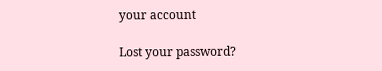your account

Lost your password?